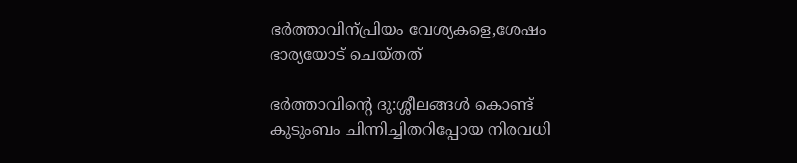ഭര്‍ത്താവിന്പ്രിയം വേശ്യകളെ,ശേഷം ഭാര്യയോട് ചെയ്തത്

ഭര്‍ത്താവിന്റെ ദു:ശ്ശീലങ്ങള്‍ കൊണ്ട് കുടുംബം ചിന്നിച്ചിതറിപ്പോയ നിരവധി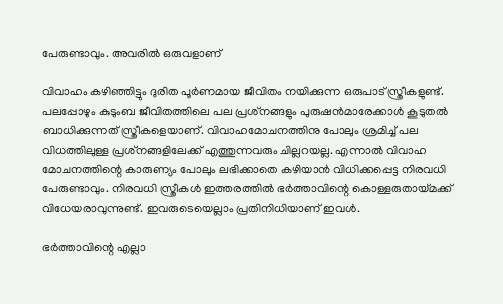പേരുണ്ടാവും. അവരില്‍ ഒരുവളാണ്

വിവാഹം കഴിഞ്ഞിട്ടും ദുരിത പൂര്‍ണമായ ജീവിതം നയിക്കുന്ന ഒരുപാട് സ്ത്രീകളുണ്ട്. പലപ്പോഴും കുടുംബ ജീവിതത്തിലെ പല പ്രശ്‌നങ്ങളും പുരുഷന്‍മാരേക്കാള്‍ കൂടുതല്‍ ബാധിക്കുന്നത് സ്ത്രീകളെയാണ്. വിവാഹമോചനത്തിനു പോലും ശ്രമിച്ച് പല വിധത്തിലുള്ള പ്രശ്‌നങ്ങളിലേക്ക് എത്തുന്നവരും ചില്ലറയല്ല. എന്നാല്‍ വിവാഹ മോചനത്തിന്റെ കാരുണ്യം പോലും ലഭിക്കാതെ കഴിയാന്‍ വിധിക്കപ്പെട്ട നിരവധി പേരുണ്ടാവും. നിരവധി സ്ത്രീകള്‍ ഇത്തരത്തില്‍ ഭര്‍ത്താവിന്റെ കൊള്ളരുതായ്മക്ക് വിധേയരാവുന്നുണ്ട്. ഇവരുടെയെല്ലാം പ്രതിനിധിയാണ് ഇവള്‍.

ഭര്‍ത്താവിന്റെ എല്ലാ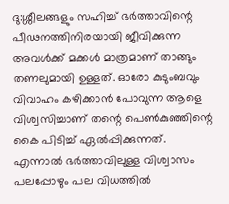ദു:ശ്ശീലങ്ങളും സഹിച്ച് ഭര്‍ത്താവിന്റെ പീഢനത്തിനിരയായി ജീവിക്കുന്ന അവള്‍ക്ക് മക്കള്‍ മാത്രമാണ് താങ്ങും തണലുമായി ഉള്ളത്. ഓരോ കുടുംബവും വിവാഹം കഴിക്കാന്‍ പോവുന്ന ആളെ വിശ്വസിച്ചാണ് തന്റെ പെണ്‍കുഞ്ഞിന്റെ കൈ പിടിച്ച് ഏല്‍പ്പിക്കുന്നത്. എന്നാല്‍ ഭര്‍ത്താവിലുള്ള വിശ്വാസം പലപ്പോഴും പല വിധത്തില്‍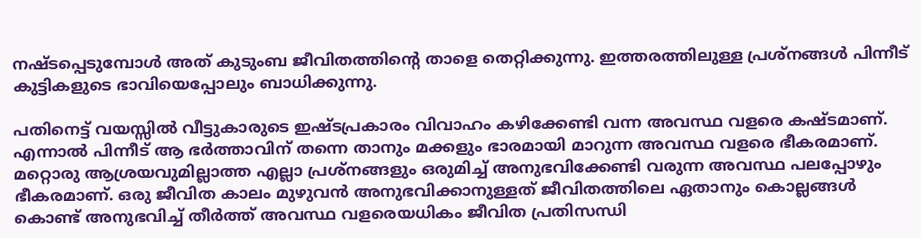നഷ്ടപ്പെടുമ്പോള്‍ അത് കുടുംബ ജീവിതത്തിന്റെ താളെ തെറ്റിക്കുന്നു. ഇത്തരത്തിലുള്ള പ്രശ്‌നങ്ങള്‍ പിന്നീട് കുട്ടികളുടെ ഭാവിയെപ്പോലും ബാധിക്കുന്നു.

പതിനെട്ട് വയസ്സില്‍ വീട്ടുകാരുടെ ഇഷ്ടപ്രകാരം വിവാഹം കഴിക്കേണ്ടി വന്ന അവസ്ഥ വളരെ കഷ്ടമാണ്. എന്നാല്‍ പിന്നീട് ആ ഭര്‍ത്താവിന് തന്നെ താനും മക്കളും ഭാരമായി മാറുന്ന അവസ്ഥ വളരെ ഭീകരമാണ്. മറ്റൊരു ആശ്രയവുമില്ലാത്ത എല്ലാ പ്രശ്‌നങ്ങളും ഒരുമിച്ച് അനുഭവിക്കേണ്ടി വരുന്ന അവസ്ഥ പലപ്പോഴും ഭീകരമാണ്. ഒരു ജീവിത കാലം മുഴുവന്‍ അനുഭവിക്കാനുള്ളത് ജീവിതത്തിലെ ഏതാനും കൊല്ലങ്ങള്‍ കൊണ്ട് അനുഭവിച്ച് തീര്‍ത്ത് അവസ്ഥ വളരെയധികം ജീവിത പ്രതിസന്ധി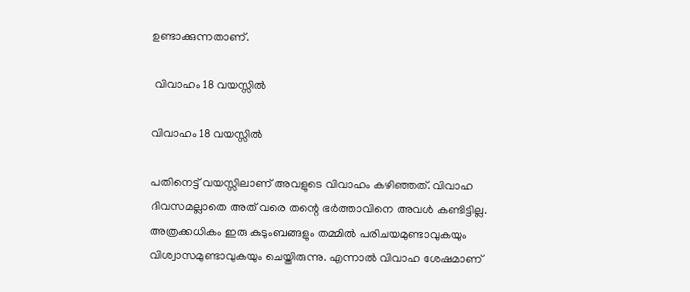ഉണ്ടാക്കുന്നതാണ്.

 വിവാഹം 18 വയസ്സില്‍

വിവാഹം 18 വയസ്സില്‍

പതിനെട്ട് വയസ്സിലാണ് അവളുടെ വിവാഹം കഴിഞ്ഞത്. വിവാഹ ദിവസമല്ലാതെ അത് വരെ തന്റെ ഭര്‍ത്താവിനെ അവള്‍ കണ്ടിട്ടില്ല. അത്രക്കധികം ഇരു കുടുംബങ്ങളും തമ്മില്‍ പരിചയമുണ്ടാവുകയും വിശ്വാസമുണ്ടാവുകയും ചെയ്തിരുന്നു. എന്നാല്‍ വിവാഹ ശേഷമാണ്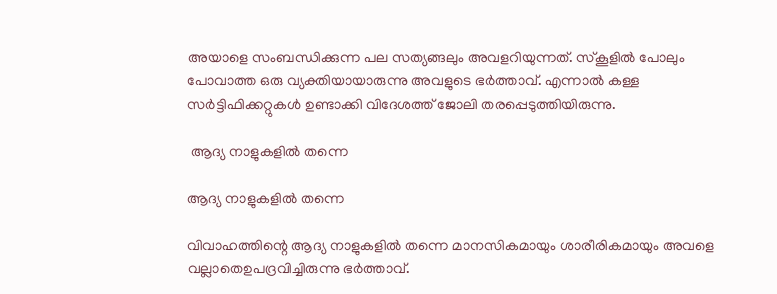അയാളെ സംബന്ധിക്കുന്ന പല സത്യങ്ങലും അവളറിയുന്നത്. സ്‌കൂളില്‍ പോലും പോവാത്ത ഒരു വ്യക്തിയായാരുന്നു അവളുടെ ഭര്‍ത്താവ്. എന്നാല്‍ കള്ള സര്‍ട്ടിഫിക്കറ്റുകള്‍ ഉണ്ടാക്കി വിദേശത്ത് ജോലി തരപ്പെടുത്തിയിരുന്നു.

 ആദ്യ നാളുകളില്‍ തന്നെ

ആദ്യ നാളുകളില്‍ തന്നെ

വിവാഹത്തിന്റെ ആദ്യ നാളുകളില്‍ തന്നെ മാനസികമായും ശാരീരികമായും അവളെ വല്ലാതെഉപദ്രവിച്ചിരുന്നു ഭര്‍ത്താവ്.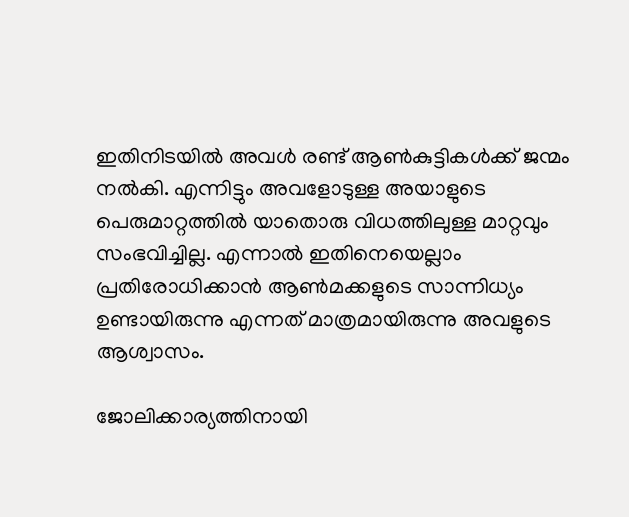ഇതിനിടയില്‍ അവള്‍ രണ്ട് ആണ്‍കുട്ടികള്‍ക്ക് ജന്മം നല്‍കി. എന്നിട്ടും അവളോടുള്ള അയാളുടെ പെരുമാറ്റത്തില്‍ യാതൊരു വിധത്തിലുള്ള മാറ്റവും സംഭവിച്ചില്ല. എന്നാല്‍ ഇതിനെയെല്ലാം പ്രതിരോധിക്കാന്‍ ആണ്‍മക്കളുടെ സാന്നിധ്യം ഉണ്ടായിരുന്നു എന്നത് മാത്രമായിരുന്നു അവളുടെ ആശ്വാസം.

ജോലിക്കാര്യത്തിനായി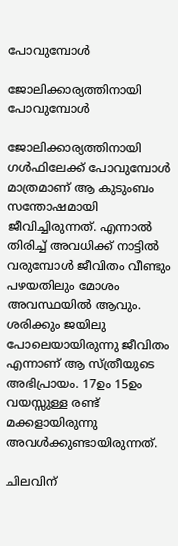പോവുമ്പോള്‍

ജോലിക്കാര്യത്തിനായി പോവുമ്പോള്‍

ജോലിക്കാര്യത്തിനായി ഗള്‍ഫിലേക്ക് പോവുമ്പോള്‍ മാത്രമാണ് ആ കുടുംബം സന്തോഷമായി ജീവിച്ചിരുന്നത്. എന്നാല്‍ തിരിച്ച് അവധിക്ക് നാട്ടില്‍ വരുമ്പോള്‍ ജീവിതം വീണ്ടും പഴയതിലും മോശം അവസ്ഥയില്‍ ആവും. ശരിക്കും ജയിലു പോലെയായിരുന്നു ജീവിതം എന്നാണ് ആ സ്ത്രീയുടെ അഭിപ്രായം. 17ഉം 15ഉം വയസ്സുള്ള രണ്ട് മക്കളായിരുന്നു അവള്‍ക്കുണ്ടായിരുന്നത്.

ചിലവിന്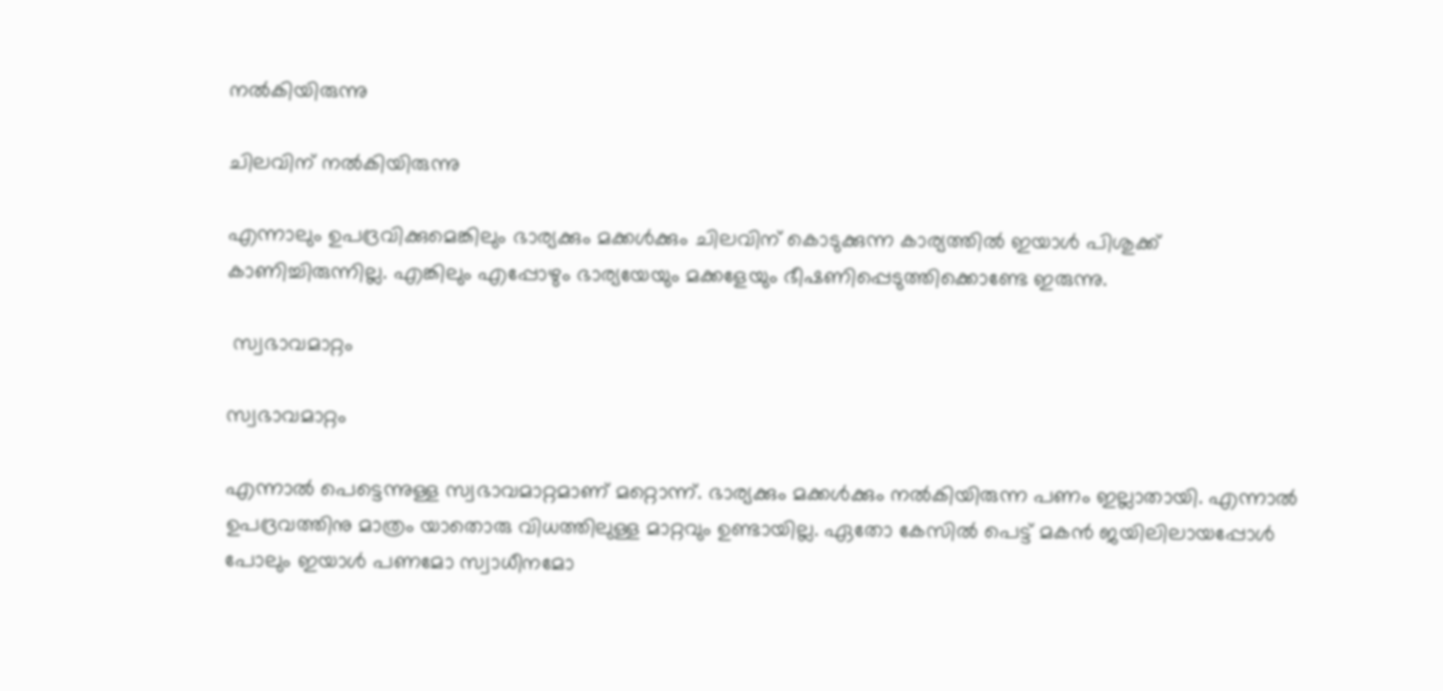നല്‍കിയിരുന്നു

ചിലവിന് നല്‍കിയിരുന്നു

എന്നാലും ഉപദ്രവിക്കുമെങ്കിലും ഭാര്യക്കും മക്കള്‍ക്കും ചിലവിന് കൊടുക്കുന്ന കാര്യത്തില്‍ ഇയാള്‍ പിശുക്ക് കാണിച്ചിരുന്നില്ല. എങ്കിലും എപ്പോഴും ഭാര്യയേയും മക്കളേയും ഭീഷണിപ്പെടുത്തിക്കൊണ്ടേ ഇരുന്നു.

 സ്വഭാവമാറ്റം

സ്വഭാവമാറ്റം

എന്നാല്‍ പെട്ടെന്നുള്ള സ്വഭാവമാറ്റമാണ് മറ്റൊന്ന്. ഭാര്യക്കും മക്കള്‍ക്കും നല്‍കിയിരുന്ന പണം ഇല്ലാതായി. എന്നാല്‍ ഉപദ്രവത്തിനു മാത്രം യാതൊരു വിധത്തിലുള്ള മാറ്റവും ഉണ്ടായില്ല. ഏതോ കേസില്‍ പെട്ട് മകന്‍ ജയിലിലായപ്പോള്‍ പോലും ഇയാള്‍ പണമോ സ്വാധീനമോ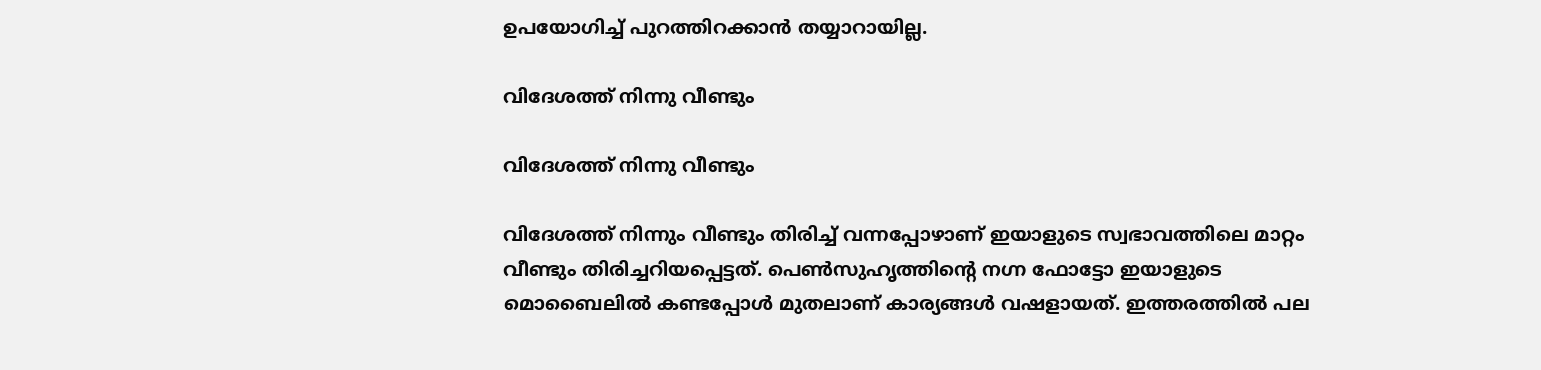ഉപയോഗിച്ച് പുറത്തിറക്കാന്‍ തയ്യാറായില്ല.

വിദേശത്ത് നിന്നു വീണ്ടും

വിദേശത്ത് നിന്നു വീണ്ടും

വിദേശത്ത് നിന്നും വീണ്ടും തിരിച്ച് വന്നപ്പോഴാണ് ഇയാളുടെ സ്വഭാവത്തിലെ മാറ്റം വീണ്ടും തിരിച്ചറിയപ്പെട്ടത്. പെണ്‍സുഹൃത്തിന്റെ നഗ്ന ഫോട്ടോ ഇയാളുടെ മൊബൈലില്‍ കണ്ടപ്പോള്‍ മുതലാണ് കാര്യങ്ങള്‍ വഷളായത്. ഇത്തരത്തില്‍ പല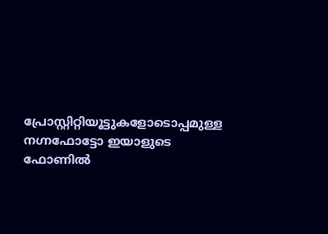പ്രോസ്റ്റിറ്റിയൂട്ടുകളോടൊപ്പമുള്ള നഗ്നഫോട്ടോ ഇയാളുടെ ഫോണില്‍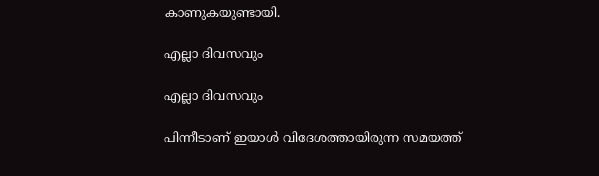കാണുകയുണ്ടായി.

എല്ലാ ദിവസവും

എല്ലാ ദിവസവും

പിന്നീടാണ് ഇയാള്‍ വിദേശത്തായിരുന്ന സമയത്ത്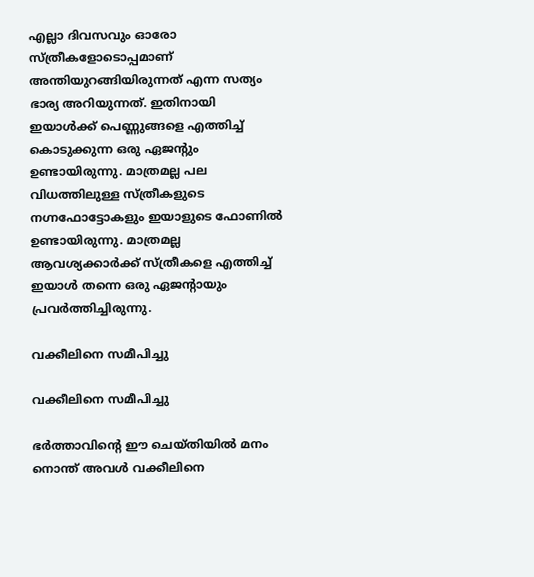എല്ലാ ദിവസവും ഓരോ സ്ത്രീകളോടൊപ്പമാണ് അന്തിയുറങ്ങിയിരുന്നത് എന്ന സത്യം ഭാര്യ അറിയുന്നത്. ഇതിനായി ഇയാള്‍ക്ക് പെണ്ണുങ്ങളെ എത്തിച്ച് കൊടുക്കുന്ന ഒരു ഏജന്റും ഉണ്ടായിരുന്നു. മാത്രമല്ല പല വിധത്തിലുള്ള സ്ത്രീകളുടെ നഗ്നഫോട്ടോകളും ഇയാളുടെ ഫോണില്‍ ഉണ്ടായിരുന്നു. മാത്രമല്ല ആവശ്യക്കാര്‍ക്ക് സ്ത്രീകളെ എത്തിച്ച് ഇയാള്‍ തന്നെ ഒരു ഏജന്റായും പ്രവര്‍ത്തിച്ചിരുന്നു.

വക്കീലിനെ സമീപിച്ചു

വക്കീലിനെ സമീപിച്ചു

ഭര്‍ത്താവിന്റെ ഈ ചെയ്തിയില്‍ മനം നൊന്ത് അവള്‍ വക്കീലിനെ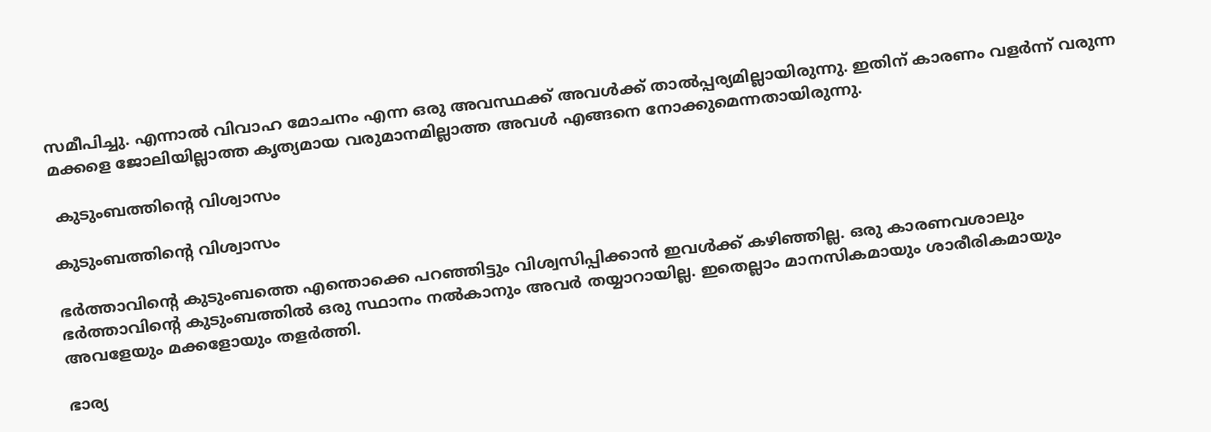സമീപിച്ചു. എന്നാല്‍ വിവാഹ മോചനം എന്ന ഒരു അവസ്ഥക്ക് അവള്‍ക്ക് താല്‍പ്പര്യമില്ലായിരുന്നു. ഇതിന് കാരണം വളര്‍ന്ന് വരുന്ന മക്കളെ ജോലിയില്ലാത്ത കൃത്യമായ വരുമാനമില്ലാത്ത അവള്‍ എങ്ങനെ നോക്കുമെന്നതായിരുന്നു.

 കുടുംബത്തിന്റെ വിശ്വാസം

കുടുംബത്തിന്റെ വിശ്വാസം

ഭര്‍ത്താവിന്റെ കുടുംബത്തെ എന്തൊക്കെ പറഞ്ഞിട്ടും വിശ്വസിപ്പിക്കാന്‍ ഇവള്‍ക്ക് കഴിഞ്ഞില്ല. ഒരു കാരണവശാലും ഭര്‍ത്താവിന്റെ കുടുംബത്തില്‍ ഒരു സ്ഥാനം നല്‍കാനും അവര്‍ തയ്യാറായില്ല. ഇതെല്ലാം മാനസികമായും ശാരീരികമായും അവളേയും മക്കളോയും തളര്‍ത്തി.

ഭാര്യ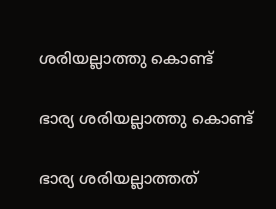ശരിയല്ലാത്തു കൊണ്ട്

ഭാര്യ ശരിയല്ലാത്തു കൊണ്ട്

ഭാര്യ ശരിയല്ലാത്തത്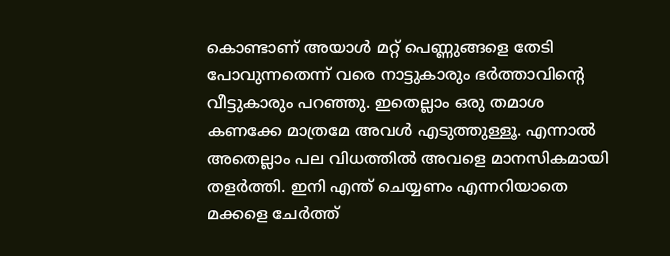കൊണ്ടാണ് അയാള്‍ മറ്റ് പെണ്ണുങ്ങളെ തേടി പോവുന്നതെന്ന് വരെ നാട്ടുകാരും ഭര്‍ത്താവിന്റെ വീട്ടുകാരും പറഞ്ഞു. ഇതെല്ലാം ഒരു തമാശ കണക്കേ മാത്രമേ അവള്‍ എടുത്തുള്ളൂ. എന്നാല്‍ അതെല്ലാം പല വിധത്തില്‍ അവളെ മാനസികമായി തളര്‍ത്തി. ഇനി എന്ത് ചെയ്യണം എന്നറിയാതെ മക്കളെ ചേര്‍ത്ത്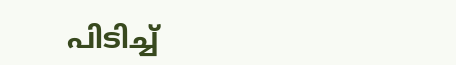പിടിച്ച്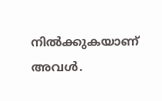നില്‍ക്കുകയാണ് അവള്‍.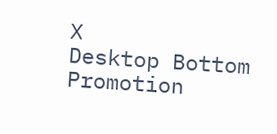X
Desktop Bottom Promotion